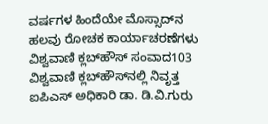ವರ್ಷಗಳ ಹಿಂದೆಯೇ ಮೊಸ್ಸಾದ್‌ನ ಹಲವು ರೋಚಕ ಕಾರ್ಯಾಚರಣೆಗಳು
ವಿಶ್ವವಾಣಿ ಕ್ಲಬ್‌ಹೌಸ್‌ ಸಂವಾದ103
ವಿಶ್ವವಾಣಿ ಕ್ಲಬ್‌ಹೌಸ್‌ನಲ್ಲಿ ನಿವೃತ್ತ ಐಪಿಎಸ್ ಅಧಿಕಾರಿ ಡಾ. ಡಿ.ವಿ.ಗುರು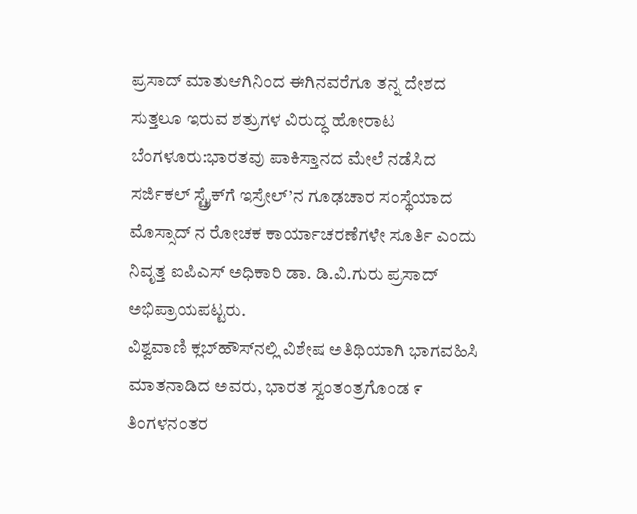ಪ್ರಸಾದ್ ಮಾತುಆಗಿನಿಂದ ಈಗಿನವರೆಗೂ ತನ್ನ ದೇಶದ ಸುತ್ತಲೂ ಇರುವ ಶತ್ರುಗಳ ವಿರುದ್ಧ ಹೋರಾಟ
ಬೆಂಗಳೂರು:ಭಾರತವು ಪಾಕಿಸ್ತಾನದ ಮೇಲೆ ನಡೆಸಿದ ಸರ್ಜಿಕಲ್ ಸ್ಟ್ರೈಕ್‌ಗೆ ಇಸ್ರೇಲ್’ನ ಗೂಢಚಾರ ಸಂಸ್ಥೆಯಾದ ಮೊಸ್ಸಾದ್‌ ನ ರೋಚಕ ಕಾರ್ಯಾಚರಣೆಗಳೇ ಸೂರ್ತಿ ಎಂದು ನಿವೃತ್ತ ಐಪಿಎಸ್ ಅಧಿಕಾರಿ ಡಾ. ಡಿ.ವಿ.ಗುರು ಪ್ರಸಾದ್ ಅಭಿಪ್ರಾಯಪಟ್ಟರು.
ವಿಶ್ವವಾಣಿ ಕ್ಲಬ್‌ಹೌಸ್‌ನಲ್ಲಿ ವಿಶೇಷ ಅತಿಥಿಯಾಗಿ ಭಾಗವಹಿಸಿ ಮಾತನಾಡಿದ ಅವರು, ಭಾರತ ಸ್ವಂತಂತ್ರಗೊಂಡ ೯ ತಿಂಗಳನಂತರ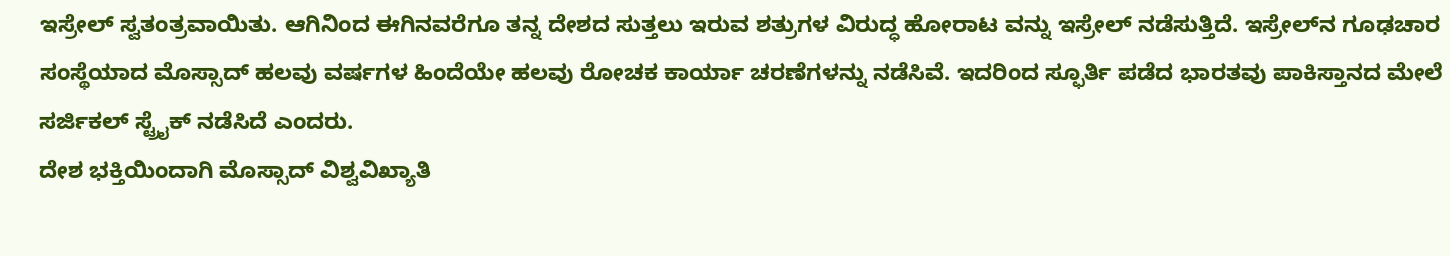ಇಸ್ರೇಲ್ ಸ್ವತಂತ್ರವಾಯಿತು. ಆಗಿನಿಂದ ಈಗಿನವರೆಗೂ ತನ್ನ ದೇಶದ ಸುತ್ತಲು ಇರುವ ಶತ್ರುಗಳ ವಿರುದ್ಧ ಹೋರಾಟ ವನ್ನು ಇಸ್ರೇಲ್ ನಡೆಸುತ್ತಿದೆ. ಇಸ್ರೇಲ್‌ನ ಗೂಢಚಾರ ಸಂಸ್ಥೆಯಾದ ಮೊಸ್ಸಾದ್ ಹಲವು ವರ್ಷಗಳ ಹಿಂದೆಯೇ ಹಲವು ರೋಚಕ ಕಾರ್ಯಾ ಚರಣೆಗಳನ್ನು ನಡೆಸಿವೆ. ಇದರಿಂದ ಸ್ಫೂರ್ತಿ ಪಡೆದ ಭಾರತವು ಪಾಕಿಸ್ತಾನದ ಮೇಲೆ ಸರ್ಜಿಕಲ್ ಸ್ಟ್ರೈಕ್ ನಡೆಸಿದೆ ಎಂದರು.
ದೇಶ ಭಕ್ತಿಯಿಂದಾಗಿ ಮೊಸ್ಸಾದ್ ವಿಶ್ವವಿಖ್ಯಾತಿ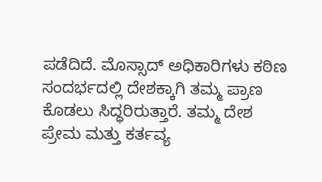ಪಡೆದಿದೆ. ಮೊಸ್ಸಾದ್ ಅಧಿಕಾರಿಗಳು ಕಠಿಣ ಸಂದರ್ಭದಲ್ಲಿ ದೇಶಕ್ಕಾಗಿ ತಮ್ಮ ಪ್ರಾಣ ಕೊಡಲು ಸಿದ್ಧರಿರುತ್ತಾರೆ. ತಮ್ಮ ದೇಶ ಪ್ರೇಮ ಮತ್ತು ಕರ್ತವ್ಯ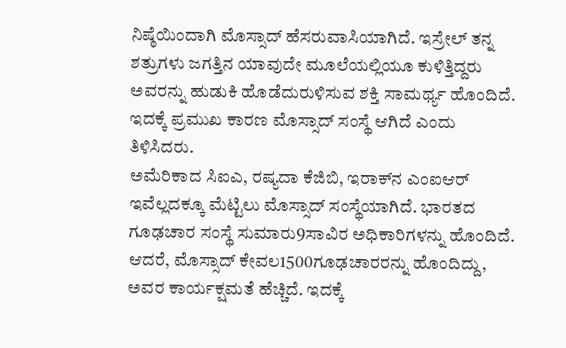ನಿಷ್ಠೆಯಿಂದಾಗಿ ಮೊಸ್ಸಾದ್ ಹೆಸರುವಾಸಿಯಾಗಿದೆ. ಇಸ್ರೇಲ್ ತನ್ನ ಶತ್ರುಗಳು ಜಗತ್ತಿನ ಯಾವುದೇ ಮೂಲೆಯಲ್ಲಿಯೂ ಕುಳಿತ್ತಿದ್ದರು ಅವರನ್ನು ಹುಡುಕಿ ಹೊಡೆದುರುಳಿಸುವ ಶಕ್ತಿ ಸಾಮರ್ಥ್ಯ ಹೊಂದಿದೆ. ಇದಕ್ಕೆ ಪ್ರಮುಖ ಕಾರಣ ಮೊಸ್ಸಾದ್ ಸಂಸ್ಥೆ ಆಗಿದೆ ಎಂದು ತಿಳಿಸಿದರು.
ಅಮೆರಿಕಾದ ಸಿಐಎ, ರಷ್ಯದಾ ಕೆಜಿಬಿ, ಇರಾಕ್‌ನ ಎಂಐಆರ್ ಇವೆಲ್ಲದಕ್ಕೂ ಮೆಟ್ಟಿಲು ಮೊಸ್ಸಾದ್ ಸಂಸ್ಥೆಯಾಗಿದೆ. ಭಾರತದ ಗೂಢಚಾರ ಸಂಸ್ಥೆ ಸುಮಾರು9ಸಾವಿರ ಅಧಿಕಾರಿಗಳನ್ನು ಹೊಂದಿದೆ. ಆದರೆ, ಮೊಸ್ಸಾದ್ ಕೇವಲ1500ಗೂಢಚಾರರನ್ನು ಹೊಂದಿದ್ದು, ಅವರ ಕಾರ್ಯಕ್ಷಮತೆ ಹೆಚ್ಚಿದೆ. ಇದಕ್ಕೆ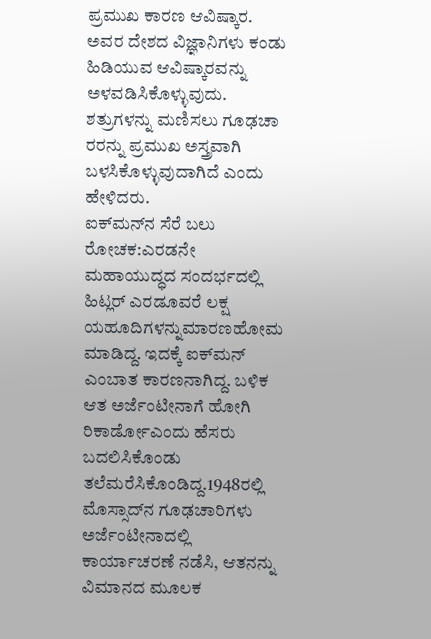ಪ್ರಮುಖ ಕಾರಣ ಆವಿಷ್ಕಾರ. ಅವರ ದೇಶದ ವಿಜ್ಞಾನಿಗಳು ಕಂಡು ಹಿಡಿಯುವ ಆವಿಷ್ಕಾರವನ್ನು ಅಳವಡಿಸಿಕೊಳ್ಳುವುದು. ಶತ್ರುಗಳನ್ನು ಮಣಿಸಲು ಗೂಢಚಾ ರರನ್ನು ಪ್ರಮುಖ ಅಸ್ತ್ರವಾಗಿ ಬಳಸಿಕೊಳ್ಳುವುದಾಗಿದೆ ಎಂದು ಹೇಳಿದರು.
ಐಕ್‌ಮನ್‌ನ ಸೆರೆ ಬಲು ರೋಚಕ:ಎರಡನೇ ಮಹಾಯುದ್ಧದ ಸಂದರ್ಭದಲ್ಲಿ ಹಿಟ್ಲರ್ ಎರಡೂವರೆ ಲಕ್ಷ ಯಹೂದಿಗಳನ್ನುಮಾರಣಹೋಮ ಮಾಡಿದ್ದ. ಇದಕ್ಕೆ ಐಕ್‌ಮನ್ ಎಂಬಾತ ಕಾರಣನಾಗಿದ್ದ. ಬಳಿಕ ಆತ ಅರ್ಜೆಂಟೀನಾಗೆ ಹೋಗಿ ರಿಕಾರ್ಡೋಎಂದು ಹೆಸರು ಬದಲಿಸಿಕೊಂಡು ತಲೆಮರೆಸಿಕೊಂಡಿದ್ದ.1948ರಲ್ಲಿ ಮೊಸ್ಸಾದ್‌ನ ಗೂಢಚಾರಿಗಳು ಅರ್ಜೆಂಟೀನಾದಲ್ಲಿ ಕಾರ್ಯಾಚರಣೆ ನಡೆಸಿ, ಆತನನ್ನು ವಿಮಾನದ ಮೂಲಕ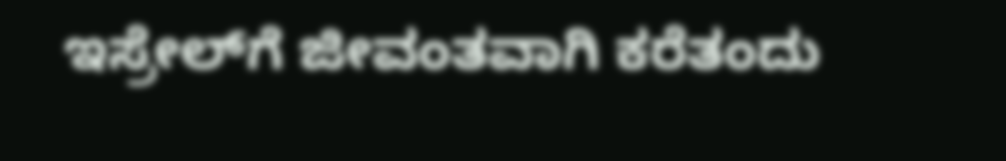ಇಸ್ರೇಲ್‌ಗೆ ಜೀವಂತವಾಗಿ ಕರೆತಂದು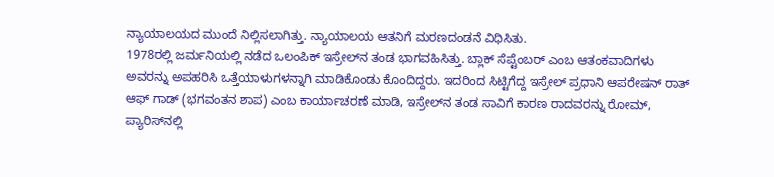ನ್ಯಾಯಾಲಯದ ಮುಂದೆ ನಿಲ್ಲಿಸಲಾಗಿತ್ತು. ನ್ಯಾಯಾಲಯ ಆತನಿಗೆ ಮರಣದಂಡನೆ ವಿಧಿಸಿತು.
1978ರಲ್ಲಿ ಜರ್ಮನಿಯಲ್ಲಿ ನಡೆದ ಒಲಂಪಿಕ್ ಇಸ್ರೇಲ್‌ನ ತಂಡ ಭಾಗವಹಿಸಿತ್ತು. ಬ್ಲಾಕ್ ಸೆಪ್ಟೆಂಬರ್ ಎಂಬ ಆತಂಕವಾದಿಗಳು ಅವರನ್ನು ಅಪಹರಿಸಿ ಒತ್ತೆಯಾಳುಗಳನ್ನಾಗಿ ಮಾಡಿಕೊಂಡು ಕೊಂದಿದ್ದರು. ಇದರಿಂದ ಸಿಟ್ಟಿಗೆದ್ದ ಇಸ್ರೇಲ್ ಪ್ರಧಾನಿ ಆಪರೇಷನ್ ರಾತ್ ಆಫ್ ಗಾಡ್ (ಭಗವಂತನ ಶಾಪ) ಎಂಬ ಕಾರ್ಯಾಚರಣೆ ಮಾಡಿ, ಇಸ್ರೇಲ್‌ನ ತಂಡ ಸಾವಿಗೆ ಕಾರಣ ರಾದವರನ್ನು ರೋಮ್, ಪ್ಯಾರಿಸ್‌ನಲ್ಲಿ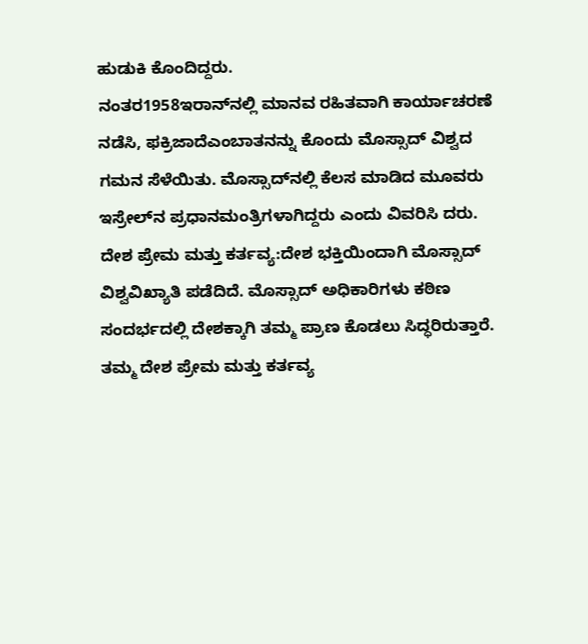ಹುಡುಕಿ ಕೊಂದಿದ್ದರು.
ನಂತರ1958ಇರಾನ್‌ನಲ್ಲಿ ಮಾನವ ರಹಿತವಾಗಿ ಕಾರ್ಯಾಚರಣೆ ನಡೆಸಿ, ಫಕ್ರಿಜಾದೆಎಂಬಾತನನ್ನು ಕೊಂದು ಮೊಸ್ಸಾದ್ ವಿಶ್ವದ ಗಮನ ಸೆಳೆಯಿತು. ಮೊಸ್ಸಾದ್‌ನಲ್ಲಿ ಕೆಲಸ ಮಾಡಿದ ಮೂವರು ಇಸ್ರೇಲ್‌ನ ಪ್ರಧಾನಮಂತ್ರಿಗಳಾಗಿದ್ದರು ಎಂದು ವಿವರಿಸಿ ದರು.
ದೇಶ ಪ್ರೇಮ ಮತ್ತು ಕರ್ತವ್ಯ:ದೇಶ ಭಕ್ತಿಯಿಂದಾಗಿ ಮೊಸ್ಸಾದ್ ವಿಶ್ವವಿಖ್ಯಾತಿ ಪಡೆದಿದೆ. ಮೊಸ್ಸಾದ್ ಅಧಿಕಾರಿಗಳು ಕಠಿಣ ಸಂದರ್ಭದಲ್ಲಿ ದೇಶಕ್ಕಾಗಿ ತಮ್ಮ ಪ್ರಾಣ ಕೊಡಲು ಸಿದ್ಧರಿರುತ್ತಾರೆ. ತಮ್ಮ ದೇಶ ಪ್ರೇಮ ಮತ್ತು ಕರ್ತವ್ಯ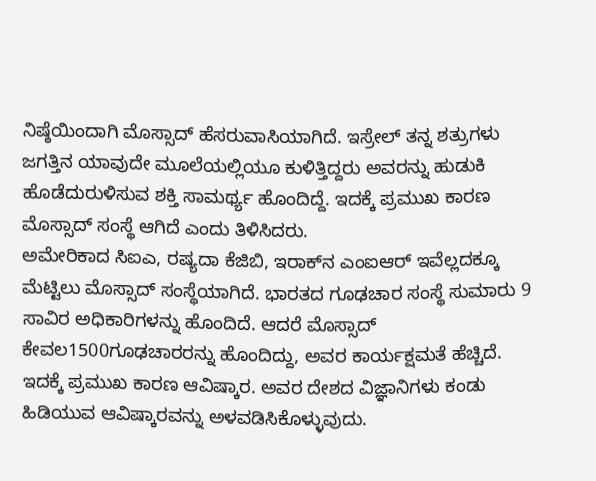ನಿಷ್ಠೆಯಿಂದಾಗಿ ಮೊಸ್ಸಾದ್ ಹೆಸರುವಾಸಿಯಾಗಿದೆ. ಇಸ್ರೇಲ್ ತನ್ನ ಶತ್ರುಗಳು ಜಗತ್ತಿನ ಯಾವುದೇ ಮೂಲೆಯಲ್ಲಿಯೂ ಕುಳಿತ್ತಿದ್ದರು ಅವರನ್ನು ಹುಡುಕಿ ಹೊಡೆದುರುಳಿಸುವ ಶಕ್ತಿ ಸಾಮರ್ಥ್ಯ ಹೊಂದಿದ್ದೆ. ಇದಕ್ಕೆ ಪ್ರಮುಖ ಕಾರಣ ಮೊಸ್ಸಾದ್ ಸಂಸ್ಥೆ ಆಗಿದೆ ಎಂದು ತಿಳಿಸಿದರು.
ಅಮೇರಿಕಾದ ಸಿಐಎ, ರಷ್ಯದಾ ಕೆಜಿಬಿ, ಇರಾಕ್‌ನ ಎಂಐಆರ್ ಇವೆಲ್ಲದಕ್ಕೂ ಮೆಟ್ಟಿಲು ಮೊಸ್ಸಾದ್ ಸಂಸ್ಥೆಯಾಗಿದೆ. ಭಾರತದ ಗೂಢಚಾರ ಸಂಸ್ಥೆ ಸುಮಾರು 9 ಸಾವಿರ ಅಧಿಕಾರಿಗಳನ್ನು ಹೊಂದಿದೆ. ಆದರೆ ಮೊಸ್ಸಾದ್ ಕೇವಲ1500ಗೂಢಚಾರರನ್ನು ಹೊಂದಿದ್ದು, ಅವರ ಕಾರ್ಯಕ್ಷಮತೆ ಹೆಚ್ಚಿದೆ. ಇದಕ್ಕೆ ಪ್ರಮುಖ ಕಾರಣ ಆವಿಷ್ಕಾರ. ಅವರ ದೇಶದ ವಿಜ್ಞಾನಿಗಳು ಕಂಡು ಹಿಡಿಯುವ ಆವಿಷ್ಕಾರವನ್ನು ಅಳವಡಿಸಿಕೊಳ್ಳುವುದು.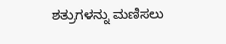ಶತ್ರುಗಳನ್ನು ಮಣಿಸಲು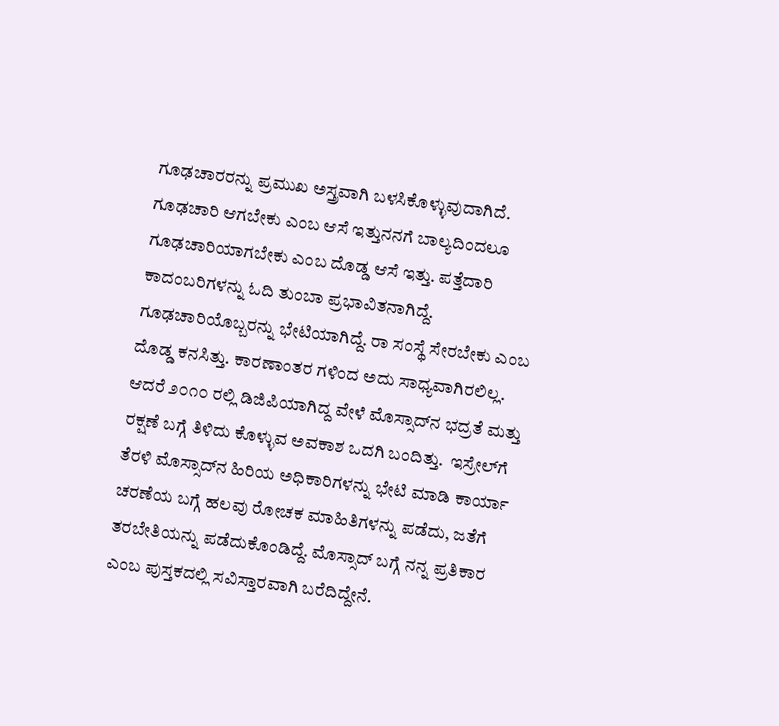ಗೂಢಚಾರರನ್ನು ಪ್ರಮುಖ ಅಸ್ತ್ರವಾಗಿ ಬಳಸಿಕೊಳ್ಳುವುದಾಗಿದೆ.
ಗೂಢಚಾರಿ ಆಗಬೇಕು ಎಂಬ ಆಸೆ ಇತ್ತುನನಗೆ ಬಾಲ್ಯದಿಂದಲೂ ಗೂಢಚಾರಿಯಾಗಬೇಕು ಎಂಬ ದೊಡ್ಡ ಆಸೆ ಇತ್ತು. ಪತ್ತೆದಾರಿ ಕಾದಂಬರಿಗಳನ್ನು ಓದಿ ತುಂಬಾ ಪ್ರಭಾವಿತನಾಗಿದ್ದೆ. ಗೂಢಚಾರಿಯೊಬ್ಬರನ್ನು ಭೇಟಿಯಾಗಿದ್ದೆ. ರಾ ಸಂಸ್ಥೆ ಸೇರಬೇಕು ಎಂಬ ದೊಡ್ಡ ಕನಸಿತ್ತು. ಕಾರಣಾಂತರ ಗಳಿಂದ ಅದು ಸಾಧ್ಯವಾಗಿರಲಿಲ್ಲ. ಆದರೆ ೨೦೧೦ ರಲ್ಲಿ ಡಿಜಿಪಿಯಾಗಿದ್ದ ವೇಳೆ ಮೊಸ್ಸಾದ್‌ನ ಭದ್ರತೆ ಮತ್ತು ರಕ್ಷಣೆ ಬಗ್ಗೆ ತಿಳಿದು ಕೊಳ್ಳುವ ಅವಕಾಶ ಒದಗಿ ಬಂದಿತ್ತು.  ಇಸ್ರೇಲ್‌ಗೆ ತೆರಳಿ ಮೊಸ್ಸಾದ್‌ನ ಹಿರಿಯ ಅಧಿಕಾರಿಗಳನ್ನು ಭೇಟಿ ಮಾಡಿ ಕಾರ್ಯಾ ಚರಣೆಯ ಬಗ್ಗೆ ಹಲವು ರೋಚಕ ಮಾಹಿತಿಗಳನ್ನು ಪಡೆದು, ಜತೆಗೆ ತರಬೇತಿಯನ್ನು ಪಡೆದುಕೊಂಡಿದ್ದೆ. ಮೊಸ್ಸಾದ್ ಬಗ್ಗೆ ನನ್ನ ಪ್ರತಿಕಾರ ಎಂಬ ಪುಸ್ತಕದಲ್ಲಿ ಸವಿಸ್ತಾರವಾಗಿ ಬರೆದಿದ್ದೇನೆ.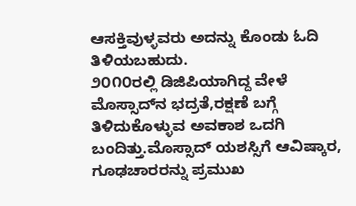ಆಸಕ್ತಿವುಳ್ಳವರು ಅದನ್ನು ಕೊಂಡು ಓದಿ ತಿಳಿಯಬಹುದು.
೨೦೧೦ರಲ್ಲಿ ಡಿಜಿಪಿಯಾಗಿದ್ದ ವೇಳೆ ಮೊಸ್ಸಾದ್‌ನ ಭದ್ರತೆ,ರಕ್ಷಣೆ ಬಗ್ಗೆ ತಿಳಿದುಕೊಳ್ಳುವ ಅವಕಾಶ ಒದಗಿ ಬಂದಿತ್ತು.ಮೊಸ್ಸಾದ್ ಯಶಸ್ಸಿಗೆ ಆವಿಷ್ಕಾರ, ಗೂಢಚಾರರನ್ನು ಪ್ರಮುಖ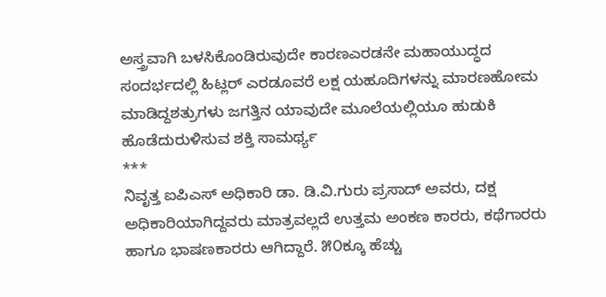ಅಸ್ತ್ರವಾಗಿ ಬಳಸಿಕೊಂಡಿರುವುದೇ ಕಾರಣಎರಡನೇ ಮಹಾಯುದ್ಧದ ಸಂದರ್ಭದಲ್ಲಿ ಹಿಟ್ಲರ್ ಎರಡೂವರೆ ಲಕ್ಷ ಯಹೂದಿಗಳನ್ನು ಮಾರಣಹೋಮ ಮಾಡಿದ್ದಶತ್ರುಗಳು ಜಗತ್ತಿನ ಯಾವುದೇ ಮೂಲೆಯಲ್ಲಿಯೂ ಹುಡುಕಿ ಹೊಡೆದುರುಳಿಸುವ ಶಕ್ತಿ ಸಾಮರ್ಥ್ಯ
***
ನಿವೃತ್ತ ಐಪಿಎಸ್ ಅಧಿಕಾರಿ ಡಾ. ಡಿ.ವಿ.ಗುರು ಪ್ರಸಾದ್ ಅವರು, ದಕ್ಷ ಅಧಿಕಾರಿಯಾಗಿದ್ದವರು ಮಾತ್ರವಲ್ಲದೆ ಉತ್ತಮ ಅಂಕಣ ಕಾರರು, ಕಥೆಗಾರರು ಹಾಗೂ ಭಾಷಣಕಾರರು ಆಗಿದ್ದಾರೆ. ೫೦ಕ್ಕೂ ಹೆಚ್ಚು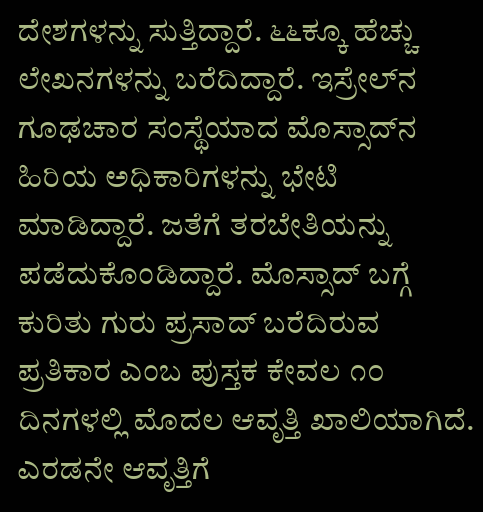ದೇಶಗಳನ್ನು ಸುತ್ತಿದ್ದಾರೆ. ೬೬ಕ್ಕೂ ಹೆಚ್ಚು ಲೇಖನಗಳನ್ನು ಬರೆದಿದ್ದಾರೆ. ಇಸ್ರೇಲ್‌ನ ಗೂಢಚಾರ ಸಂಸ್ಥೆಯಾದ ಮೊಸ್ಸಾದ್‌ನ ಹಿರಿಯ ಅಧಿಕಾರಿಗಳನ್ನು ಭೇಟಿ ಮಾಡಿದ್ದಾರೆ. ಜತೆಗೆ ತರಬೇತಿಯನ್ನು ಪಡೆದುಕೊಂಡಿದ್ದಾರೆ. ಮೊಸ್ಸಾದ್ ಬಗ್ಗೆ ಕುರಿತು ಗುರು ಪ್ರಸಾದ್ ಬರೆದಿರುವ ಪ್ರತಿಕಾರ ಎಂಬ ಪುಸ್ತಕ ಕೇವಲ ೧೦ ದಿನಗಳಲ್ಲಿ ಮೊದಲ ಆವೃತ್ತಿ ಖಾಲಿಯಾಗಿದೆ. ಎರಡನೇ ಆವೃತ್ತಿಗೆ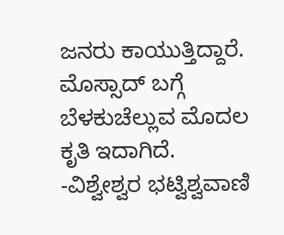ಜನರು ಕಾಯುತ್ತಿದ್ದಾರೆ. ಮೊಸ್ಸಾದ್ ಬಗ್ಗೆ ಬೆಳಕುಚೆಲ್ಲುವ ಮೊದಲ ಕೃತಿ ಇದಾಗಿದೆ.
-ವಿಶ್ವೇಶ್ವರ ಭಟ್ವಿಶ್ವವಾಣಿ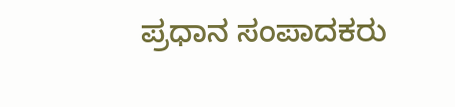ಪ್ರಧಾನ ಸಂಪಾದಕರು